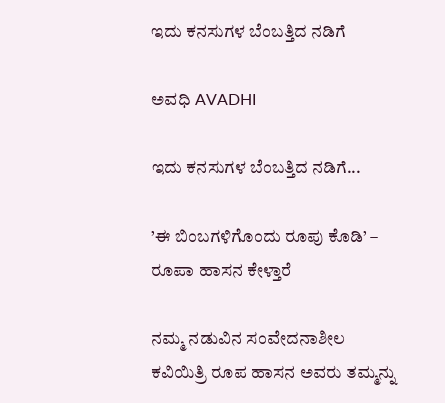ಇದು ಕನಸುಗಳ ಬೆಂಬತ್ತಿದ ನಡಿಗೆ‍

ಅವಧಿ AVADHI

ಇದು ಕನಸುಗಳ ಬೆಂಬತ್ತಿದ ನಡಿಗೆ...

’ಈ ಬಿಂಬಗಳಿಗೊಂದು ರೂಪು ಕೊಡಿ’ – ರೂಪಾ ಹಾಸನ ಕೇಳ್ತಾರೆ

ನಮ್ಮ ನಡುವಿನ ಸಂವೇದನಾಶೀಲ ಕವಿಯಿತ್ರಿ ರೂಪ ಹಾಸನ ಅವರು ತಮ್ಮನ್ನು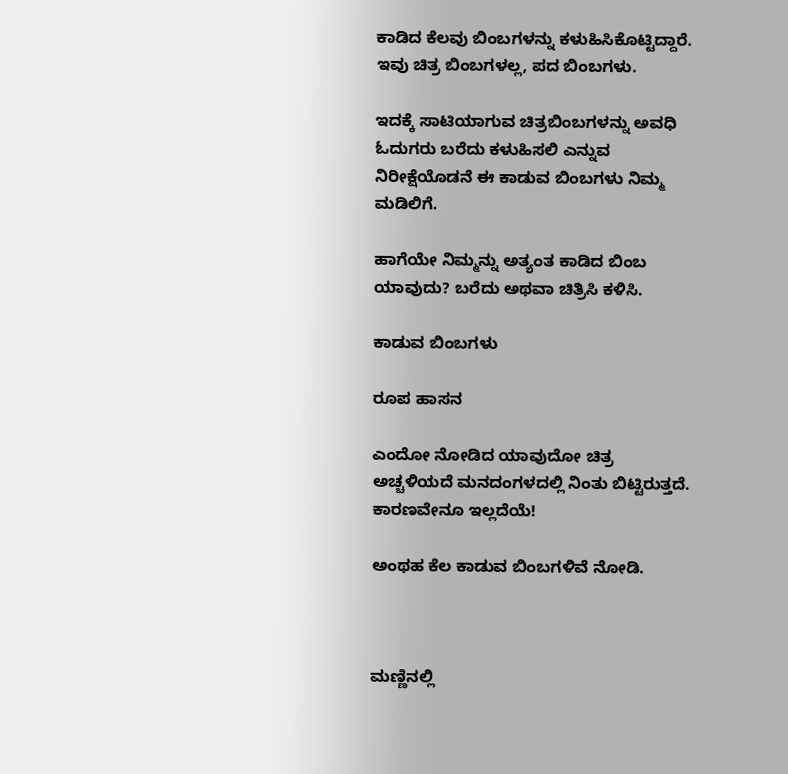ಕಾಡಿದ ಕೆಲವು ಬಿಂಬಗಳನ್ನು ಕಳುಹಿಸಿಕೊಟ್ಟಿದ್ದಾರೆ. ಇವು ಚಿತ್ರ ಬಿಂಬಗಳಲ್ಲ, ಪದ ಬಿಂಬಗಳು.

ಇದಕ್ಕೆ ಸಾಟಿಯಾಗುವ ಚಿತ್ರಬಿಂಬಗಳನ್ನು ಅವಧಿ ಓದುಗರು ಬರೆದು ಕಳುಹಿಸಲಿ ಎನ್ನುವ ನಿರೀಕ್ಷೆಯೊಡನೆ ಈ ಕಾಡುವ ಬಿಂಬಗಳು ನಿಮ್ಮ ಮಡಿಲಿಗೆ.

ಹಾಗೆಯೇ ನಿಮ್ಮನ್ನು ಅತ್ಯಂತ ಕಾಡಿದ ಬಿಂಬ ಯಾವುದು? ಬರೆದು ಅಥವಾ ಚಿತ್ರಿಸಿ ಕಳಿಸಿ.

ಕಾಡುವ ಬಿಂಬಗಳು

ರೂಪ ಹಾಸನ

ಎಂದೋ ನೋಡಿದ ಯಾವುದೋ ಚಿತ್ರ ಅಚ್ಚಳಿಯದೆ ಮನದಂಗಳದಲ್ಲಿ ನಿಂತು ಬಿಟ್ಟಿರುತ್ತದೆ.  ಕಾರಣವೇನೂ ಇಲ್ಲದೆಯೆ!

ಅಂಥಹ ಕೆಲ ಕಾಡುವ ಬಿಂಬಗಳಿವೆ ನೋಡಿ.



ಮಣ್ಣಿನಲ್ಲಿ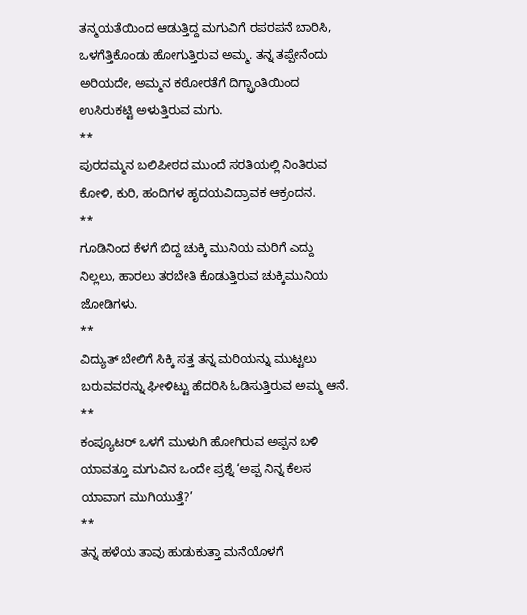ತನ್ಮಯತೆಯಿಂದ ಆಡುತ್ತಿದ್ದ ಮಗುವಿಗೆ ರಪರಪನೆ ಬಾರಿಸಿ, ಒಳಗೆತ್ತಿಕೊಂಡು ಹೋಗುತ್ತಿರುವ ಅಮ್ಮ. ತನ್ನ ತಪ್ಪೇನೆಂದು ಅರಿಯದೇ, ಅಮ್ಮನ ಕಠೋರತೆಗೆ ದಿಗ್ಬ್ರಾಂತಿಯಿಂದ ಉಸಿರುಕಟ್ಟಿ ಅಳುತ್ತಿರುವ ಮಗು.
**
ಪುರದಮ್ಮನ ಬಲಿಪೀಠದ ಮುಂದೆ ಸರತಿಯಲ್ಲಿ ನಿಂತಿರುವ ಕೋಳಿ, ಕುರಿ, ಹಂದಿಗಳ ಹೃದಯವಿದ್ರಾವಕ ಆಕ್ರಂದನ.
**
ಗೂಡಿನಿಂದ ಕೆಳಗೆ ಬಿದ್ದ ಚುಕ್ಕಿ ಮುನಿಯ ಮರಿಗೆ ಎದ್ದು ನಿಲ್ಲಲು, ಹಾರಲು ತರಬೇತಿ ಕೊಡುತ್ತಿರುವ ಚುಕ್ಕಿಮುನಿಯ ಜೋಡಿಗಳು.
**
ವಿದ್ಯುತ್ ಬೇಲಿಗೆ ಸಿಕ್ಕಿ ಸತ್ತ ತನ್ನ ಮರಿಯನ್ನು ಮುಟ್ಟಲು ಬರುವವರನ್ನು ಘೀಳಿಟ್ಟು ಹೆದರಿಸಿ ಓಡಿಸುತ್ತಿರುವ ಅಮ್ಮ ಆನೆ.
**
ಕಂಪ್ಯೂಟರ್ ಒಳಗೆ ಮುಳುಗಿ ಹೋಗಿರುವ ಅಪ್ಪನ ಬಳಿ ಯಾವತ್ತೂ ಮಗುವಿನ ಒಂದೇ ಪ್ರಶ್ನೆ ‘ಅಪ್ಪ ನಿನ್ನ ಕೆಲಸ ಯಾವಾಗ ಮುಗಿಯುತ್ತೆ?’
**
ತನ್ನ ಹಳೆಯ ತಾವು ಹುಡುಕುತ್ತಾ ಮನೆಯೊಳಗೆ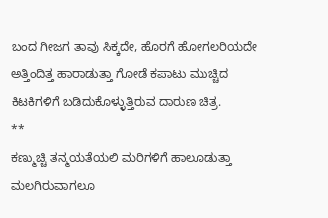ಬಂದ ಗೀಜಗ ತಾವು ಸಿಕ್ಕದೇ, ಹೊರಗೆ ಹೋಗಲರಿಯದೇ ಅತ್ತಿಂದಿತ್ತ ಹಾರಾಡುತ್ತಾ ಗೋಡೆ ಕಪಾಟು ಮುಚ್ಚಿದ ಕಿಟಕಿಗಳಿಗೆ ಬಡಿದುಕೊಳ್ಳುತ್ತಿರುವ ದಾರುಣ ಚಿತ್ರ.
**
ಕಣ್ಮುಚ್ಚಿ ತನ್ಮಯತೆಯಲಿ ಮರಿಗಳಿಗೆ ಹಾಲೂಡುತ್ತಾ ಮಲಗಿರುವಾಗಲೂ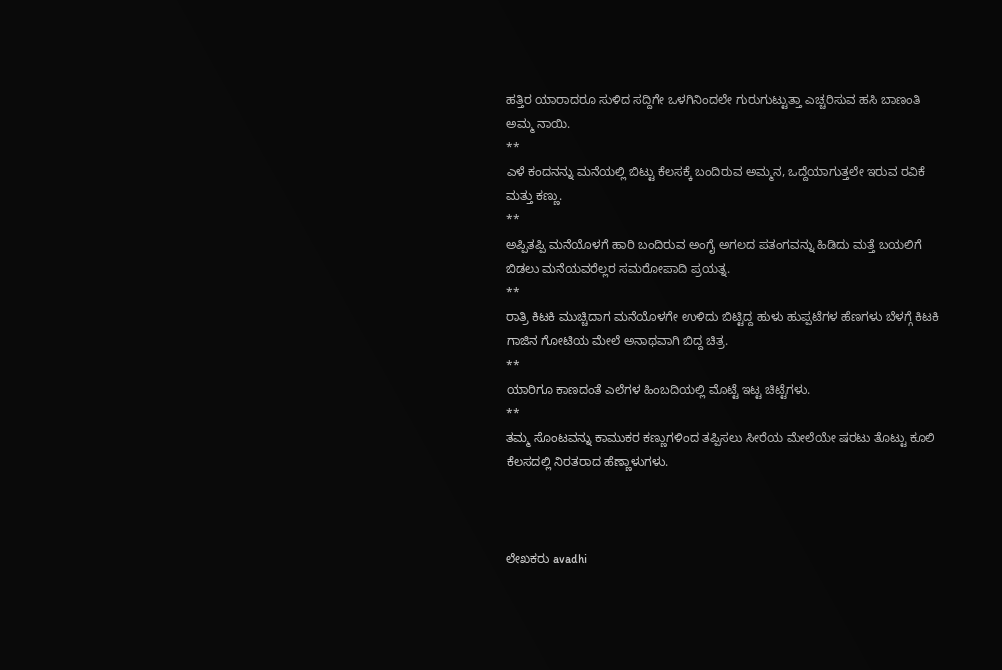ಹತ್ತಿರ ಯಾರಾದರೂ ಸುಳಿದ ಸದ್ದಿಗೇ ಒಳಗಿನಿಂದಲೇ ಗುರುಗುಟ್ಟುತ್ತಾ ಎಚ್ಚರಿಸುವ ಹಸಿ ಬಾಣಂತಿ ಅಮ್ಮ ನಾಯಿ.
**
ಎಳೆ ಕಂದನನ್ನು ಮನೆಯಲ್ಲಿ ಬಿಟ್ಟು ಕೆಲಸಕ್ಕೆ ಬಂದಿರುವ ಅಮ್ಮನ, ಒದ್ದೆಯಾಗುತ್ತಲೇ ಇರುವ ರವಿಕೆ ಮತ್ತು ಕಣ್ಣು.
**
ಅಪ್ಪಿತಪ್ಪಿ ಮನೆಯೊಳಗೆ ಹಾರಿ ಬಂದಿರುವ ಅಂಗೈ ಅಗಲದ ಪತಂಗವನ್ನು ಹಿಡಿದು ಮತ್ತೆ ಬಯಲಿಗೆ ಬಿಡಲು ಮನೆಯವರೆಲ್ಲರ ಸಮರೋಪಾದಿ ಪ್ರಯತ್ನ.
**
ರಾತ್ರಿ ಕಿಟಕಿ ಮುಚ್ಚಿದಾಗ ಮನೆಯೊಳಗೇ ಉಳಿದು ಬಿಟ್ಟಿದ್ದ ಹುಳು ಹುಪ್ಪಟೆಗಳ ಹೆಣಗಳು ಬೆಳಗ್ಗೆ ಕಿಟಕಿ ಗಾಜಿನ ಗೋಟಿಯ ಮೇಲೆ ಅನಾಥವಾಗಿ ಬಿದ್ದ ಚಿತ್ರ.
**
ಯಾರಿಗೂ ಕಾಣದಂತೆ ಎಲೆಗಳ ಹಿಂಬದಿಯಲ್ಲಿ ಮೊಟ್ಟೆ ಇಟ್ಟ ಚಿಟ್ಟೆಗಳು.
**
ತಮ್ಮ ಸೊಂಟವನ್ನು ಕಾಮುಕರ ಕಣ್ಣುಗಳಿಂದ ತಪ್ಪಿಸಲು ಸೀರೆಯ ಮೇಲೆಯೇ ಷರಟು ತೊಟ್ಟು ಕೂಲಿ ಕೆಲಸದಲ್ಲಿ ನಿರತರಾದ ಹೆಣ್ಣಾಳುಗಳು.



ಲೇಖಕರು avadhi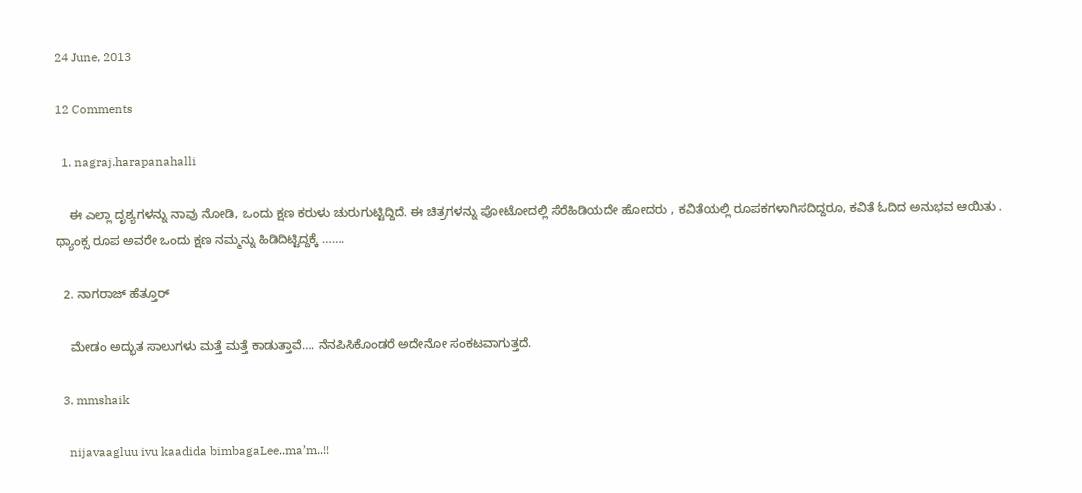24 June, 2013

12 Comments

  1. nagraj.harapanahalli

    ಈ ಎಲ್ಲಾ ದೃಶ್ಯಗಳನ್ನು ನಾವು ನೋಡಿ, ಒಂದು ಕ್ಷಣ ಕರುಳು ಚುರುಗುಟ್ಟಿದ್ದಿದೆ. ಈ ಚಿತ್ರಗಳನ್ನು ಪೋಟೋದಲ್ಲಿ ಸೆರೆಹಿಡಿಯದೇ ಹೋದರು , ಕವಿತೆಯಲ್ಲಿ ರೂಪಕಗಳಾಗಿಸದಿದ್ದರೂ, ಕವಿತೆ ಓದಿದ ಅನುಭವ ಆಯಿತು . ಥ್ಯಾಂಕ್ಸ ರೂಪ ಅವರೇ ಒಂದು ಕ್ಷಣ ನಮ್ಮನ್ನು ಹಿಡಿದಿಟ್ಟಿದ್ದಕ್ಕೆ …….

  2. ನಾಗರಾಜ್ ಹೆತ್ತೂರ್

    ಮೇಡಂ ಅದ್ಭುತ ಸಾಲುಗಳು ಮತ್ತೆ ಮತ್ತೆ ಕಾಡುತ್ತಾವೆ…. ನೆನಪಿಸಿಕೊಂಡರೆ ಅದೇನೋ ಸಂಕಟವಾಗುತ್ತದೆ.

  3. mmshaik

    nijavaagluu ivu kaadida bimbagaLee..ma’m..!!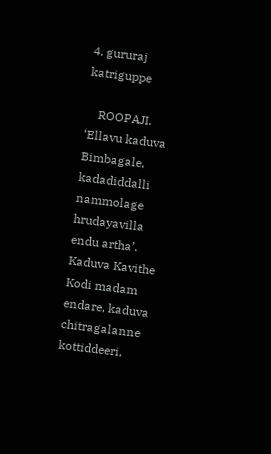4. gururaj katriguppe

    ROOPAJI. ‘Ellavu kaduva Bimbagale, kadadiddalli nammolage hrudayavilla endu artha’. Kaduva Kavithe Kodi madam endare, kaduva chitragalanne kottiddeeri,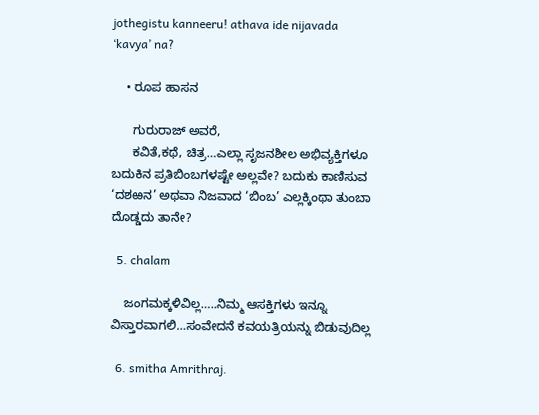jothegistu kanneeru! athava ide nijavada ‘kavya’ na?

    • ರೂಪ ಹಾಸನ

      ಗುರುರಾಜ್ ಅವರೆ,
      ಕವಿತೆ,ಕಥೆ, ಚಿತ್ರ…ಎಲ್ಲಾ ಸೃಜನಶೀಲ ಅಭಿವ್ಯಕ್ತಿಗಳೂ ಬದುಕಿನ ಪ್ರತಿಬಿಂಬಗಳಷ್ಟೇ ಅಲ್ಲವೇ? ಬದುಕು ಕಾಣಿಸುವ ‘ದಶಱನ’ ಅಥವಾ ನಿಜವಾದ ‘ಬಿಂಬ’ ಎಲ್ಲಕ್ಕಿಂಥಾ ತುಂಬಾ ದೊಡ್ಡದು ತಾನೇ?

  5. chalam

    ಜಂಗಮಕ್ಕಳಿವಿಲ್ಲ…..ನಿಮ್ಮ ಆಸಕ್ತಿಗಳು ಇನ್ನೂ ವಿಸ್ತಾರವಾಗಲಿ…ಸಂವೇದನೆ ಕವಯತ್ರಿಯನ್ನು ಬಿಡುವುದಿಲ್ಲ

  6. smitha Amrithraj.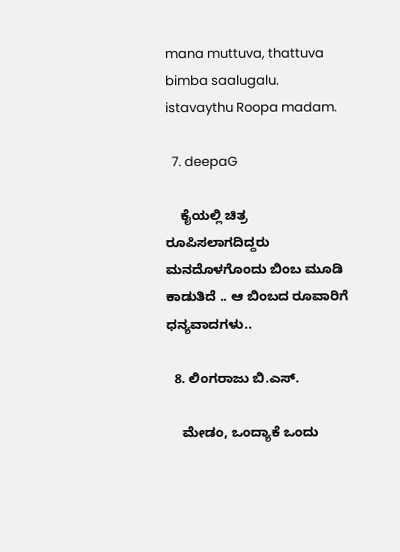mana muttuva, thattuva bimba saalugalu. istavaythu Roopa madam.

  7. deepaG

    ಕೈಯಲ್ಲಿ ಚಿತ್ರ ರೂಪಿಸಲಾಗದಿದ್ದರು ಮನದೊಳಗೊಂದು ಬಿಂಬ ಮೂಡಿ ಕಾಡುತಿದೆ .. ಆ ಬಿಂಬದ ರೂವಾರಿಗೆ ಧನ್ಯವಾದಗಳು..

  8. ಲಿಂಗರಾಜು ಬಿ.ಎಸ್.

    ಮೇಡಂ, ಒಂದ್ಯಾಕೆ ಒಂದು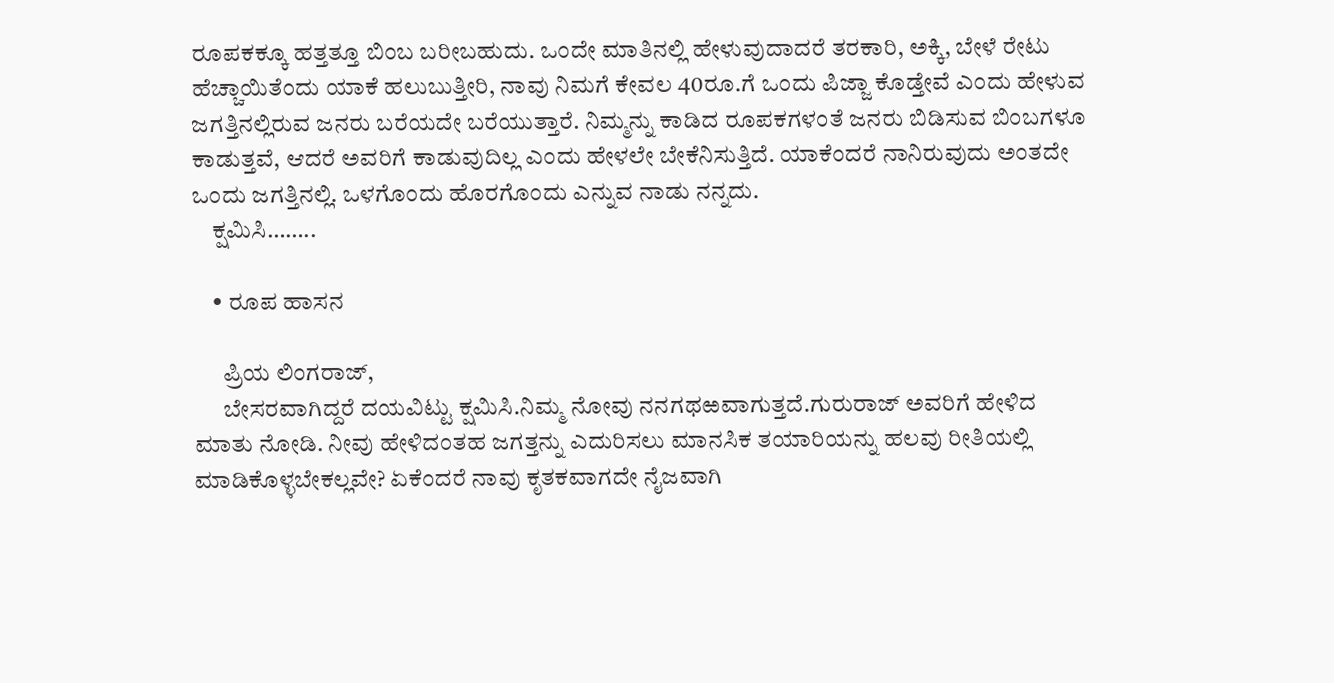ರೂಪಕಕ್ಕೂ ಹತ್ತತ್ತೂ ಬಿಂಬ ಬರೀಬಹುದು. ಒಂದೇ ಮಾತಿನಲ್ಲಿ ಹೇಳುವುದಾದರೆ ತರಕಾರಿ, ಅಕ್ಕಿ, ಬೇಳೆ ರೇಟು ಹೆಚ್ಚಾಯಿತೆಂದು ಯಾಕೆ ಹಲುಬುತ್ತೀರಿ, ನಾವು ನಿಮಗೆ ಕೇವಲ 40ರೂ.ಗೆ ಒಂದು ಪಿಜ್ಜಾ ಕೊಡ್ತೇವೆ ಎಂದು ಹೇಳುವ ಜಗತ್ತಿನಲ್ಲಿರುವ ಜನರು ಬರೆಯದೇ ಬರೆಯುತ್ತಾರೆ. ನಿಮ್ಮನ್ನು ಕಾಡಿದ ರೂಪಕಗಳಂತೆ ಜನರು ಬಿಡಿಸುವ ಬಿಂಬಗಳೂ ಕಾಡುತ್ತವೆ, ಆದರೆ ಅವರಿಗೆ ಕಾಡುವುದಿಲ್ಲ ಎಂದು ಹೇಳಲೇ ಬೇಕೆನಿಸುತ್ತಿದೆ. ಯಾಕೆಂದರೆ ನಾನಿರುವುದು ಅಂತದೇ ಒಂದು ಜಗತ್ತಿನಲ್ಲಿ. ಒಳಗೊಂದು ಹೊರಗೊಂದು ಎನ್ನುವ ನಾಡು ನನ್ನದು.
    ಕ್ಷಮಿಸಿ……..

    • ರೂಪ ಹಾಸನ

      ಪ್ರಿಯ ಲಿಂಗರಾಜ್,
      ಬೇಸರವಾಗಿದ್ದರೆ ದಯವಿಟ್ಟು ಕ್ಷಮಿಸಿ.ನಿಮ್ಮ ನೋವು ನನಗಥಱವಾಗುತ್ತದೆ.ಗುರುರಾಜ್ ಅವರಿಗೆ ಹೇಳಿದ ಮಾತು ನೋಡಿ. ನೀವು ಹೇಳಿದಂತಹ ಜಗತ್ತನ್ನು ಎದುರಿಸಲು ಮಾನಸಿಕ ತಯಾರಿಯನ್ನು ಹಲವು ರೀತಿಯಲ್ಲಿ ಮಾಡಿಕೊಳ್ಳಬೇಕಲ್ಲವೇ? ಏಕೆಂದರೆ ನಾವು ಕೃತಕವಾಗದೇ ನೈಜವಾಗಿ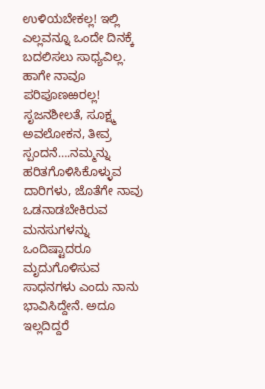ಉಳಿಯಬೇಕಲ್ಲ! ಇಲ್ಲಿ ಎಲ್ಲವನ್ನೂ ಒಂದೇ ದಿನಕ್ಕೆ ಬದಲಿಸಲು ಸಾಧ್ಯವಿಲ್ಲ. ಹಾಗೇ ನಾವೂ ಪರಿಪೂಣಱರಲ್ಲ! ಸೃಜನಶೀಲತೆ, ಸೂಕ್ಷ್ಮ ಅವಲೋಕನ, ತೀವ್ರ ಸ್ಪಂದನೆ….ನಮ್ಮನ್ನು ಹರಿತಗೊಳಿಸಿಕೊಳ್ಳುವ ದಾರಿಗಳು, ಜೊತೆಗೇ ನಾವು ಒಡನಾಡಬೇಕಿರುವ ಮನಸುಗಳನ್ನು ಒಂದಿಷ್ಟಾದರೂ ಮೃದುಗೊಳಿಸುವ ಸಾಧನಗಳು ಎಂದು ನಾನು ಭಾವಿಸಿದ್ದೇನೆ. ಅದೂ ಇಲ್ಲದಿದ್ದರೆ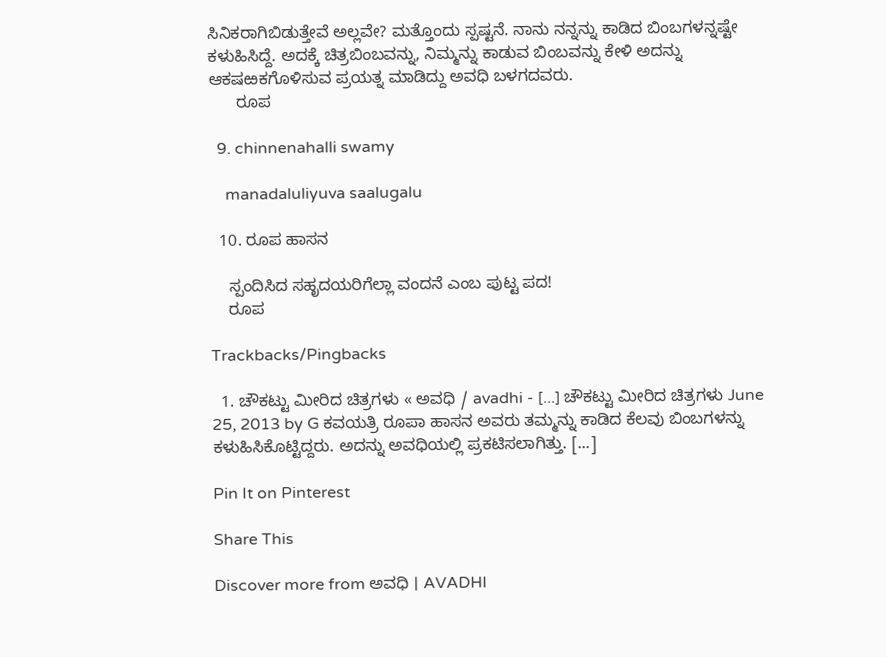ಸಿನಿಕರಾಗಿಬಿಡುತ್ತೇವೆ ಅಲ್ಲವೇ? ಮತ್ತೊಂದು ಸ್ಪಷ್ಟನೆ. ನಾನು ನನ್ನನ್ನು ಕಾಡಿದ ಬಿಂಬಗಳನ್ನಷ್ಟೇ ಕಳುಹಿಸಿದ್ದೆ. ಅದಕ್ಕೆ ಚಿತ್ರಬಿಂಬವನ್ನು, ನಿಮ್ಮನ್ನು ಕಾಡುವ ಬಿಂಬವನ್ನು ಕೇಳಿ ಅದನ್ನು ಆಕಷಱಕಗೊಳಿಸುವ ಪ್ರಯತ್ನ ಮಾಡಿದ್ದು ಅವಧಿ ಬಳಗದವರು.
      ರೂಪ

  9. chinnenahalli swamy

    manadaluliyuva saalugalu

  10. ರೂಪ ಹಾಸನ

    ಸ್ಪಂದಿಸಿದ ಸಹೃದಯರಿಗೆಲ್ಲಾ ವಂದನೆ ಎಂಬ ಪುಟ್ಟ ಪದ!
    ರೂಪ

Trackbacks/Pingbacks

  1. ಚೌಕಟ್ಟು ಮೀರಿದ ಚಿತ್ರಗಳು « ಅವಧಿ / avadhi - [...] ಚೌಕಟ್ಟು ಮೀರಿದ ಚಿತ್ರಗಳು June 25, 2013 by G ಕವಯತ್ರಿ ರೂಪಾ ಹಾಸನ ಅವರು ತಮ್ಮನ್ನು ಕಾಡಿದ ಕೆಲವು ಬಿಂಬಗಳನ್ನು ಕಳುಹಿಸಿಕೊಟ್ಟಿದ್ದರು. ಅದನ್ನು ಅವಧಿಯಲ್ಲಿ ಪ್ರಕಟಿಸಲಾಗಿತ್ತು. [...]

Pin It on Pinterest

Share This

Discover more from ಅವಧಿ । AVADHI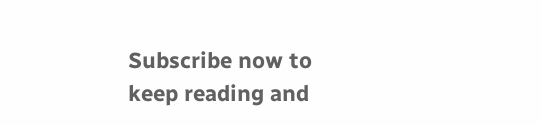Subscribe now to keep reading and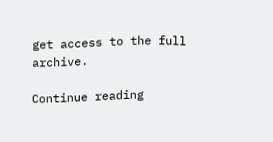get access to the full archive.

Continue reading